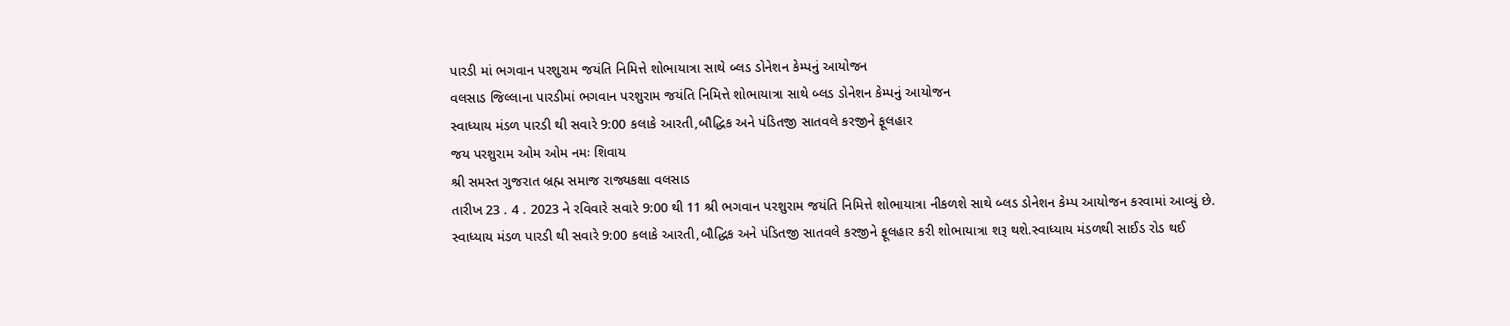પારડી માં ભગવાન પરશુરામ જયંતિ નિમિત્તે શોભાયાત્રા સાથે બ્લડ ડોનેશન કેમ્પનું આયોજન
વલસાડ જિલ્લાના પારડીમાં ભગવાન પરશુરામ જયંતિ નિમિત્તે શોભાયાત્રા સાથે બ્લડ ડોનેશન કેમ્પનું આયોજન
સ્વાધ્યાય મંડળ પારડી થી સવારે 9:00 કલાકે આરતી,બૌદ્ધિક અને પંડિતજી સાતવલે કરજીને ફૂલહાર
જય પરશુરામ ઓમ ઓમ નમઃ શિવાય
શ્રી સમસ્ત ગુજરાત બ્રહ્મ સમાજ રાજ્યકક્ષા વલસાડ
તારીખ 23 . 4 . 2023 ને રવિવારે સવારે 9:00 થી 11 શ્રી ભગવાન પરશુરામ જયંતિ નિમિત્તે શોભાયાત્રા નીકળશે સાથે બ્લડ ડોનેશન કેમ્પ આયોજન કરવામાં આવ્યું છે.
સ્વાધ્યાય મંડળ પારડી થી સવારે 9:00 કલાકે આરતી,બૌદ્ધિક અને પંડિતજી સાતવલે કરજીને ફૂલહાર કરી શોભાયાત્રા શરૂ થશે.સ્વાધ્યાય મંડળથી સાઈડ રોડ થઈ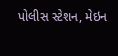પોલીસ સ્ટેશન, મેઇન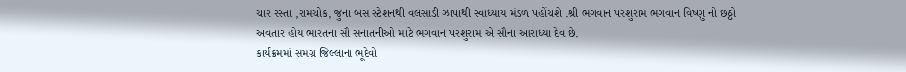ચાર રસ્તા ,રામચોક, જુના બસ સ્ટેશનથી વલસાડી ઝાપાથી સ્વાધ્યાય મંડળ પહોંચશે .શ્રી ભગવાન પરશુરામ ભગવાન વિષ્ણુ નો છઠ્ઠો અવતાર હોય ભારતના સૌ સનાતનીઓ માટે ભગવાન પરશુરામ એ સૌના આરાધ્યા દેવ છે.
કાર્યક્રમમાં સમગ્ર જિલ્લાના ભૂદેવો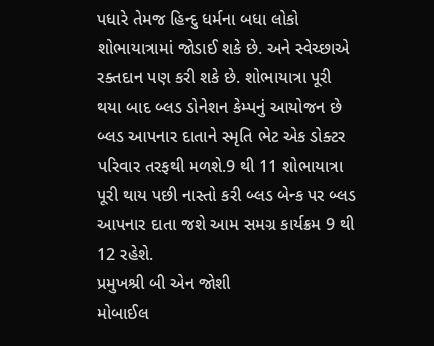પધારે તેમજ હિન્દુ ધર્મના બધા લોકો શોભાયાત્રામાં જોડાઈ શકે છે. અને સ્વેચ્છાએ રક્તદાન પણ કરી શકે છે. શોભાયાત્રા પૂરી થયા બાદ બ્લડ ડોનેશન કેમ્પનું આયોજન છે બ્લડ આપનાર દાતાને સ્મૃતિ ભેટ એક ડોક્ટર પરિવાર તરફથી મળશે.9 થી 11 શોભાયાત્રા પૂરી થાય પછી નાસ્તો કરી બ્લડ બેન્ક પર બ્લડ આપનાર દાતા જશે આમ સમગ્ર કાર્યક્રમ 9 થી 12 રહેશે.
પ્રમુખશ્રી બી એન જોશી
મોબાઈલ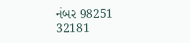નંબર 98251 32181